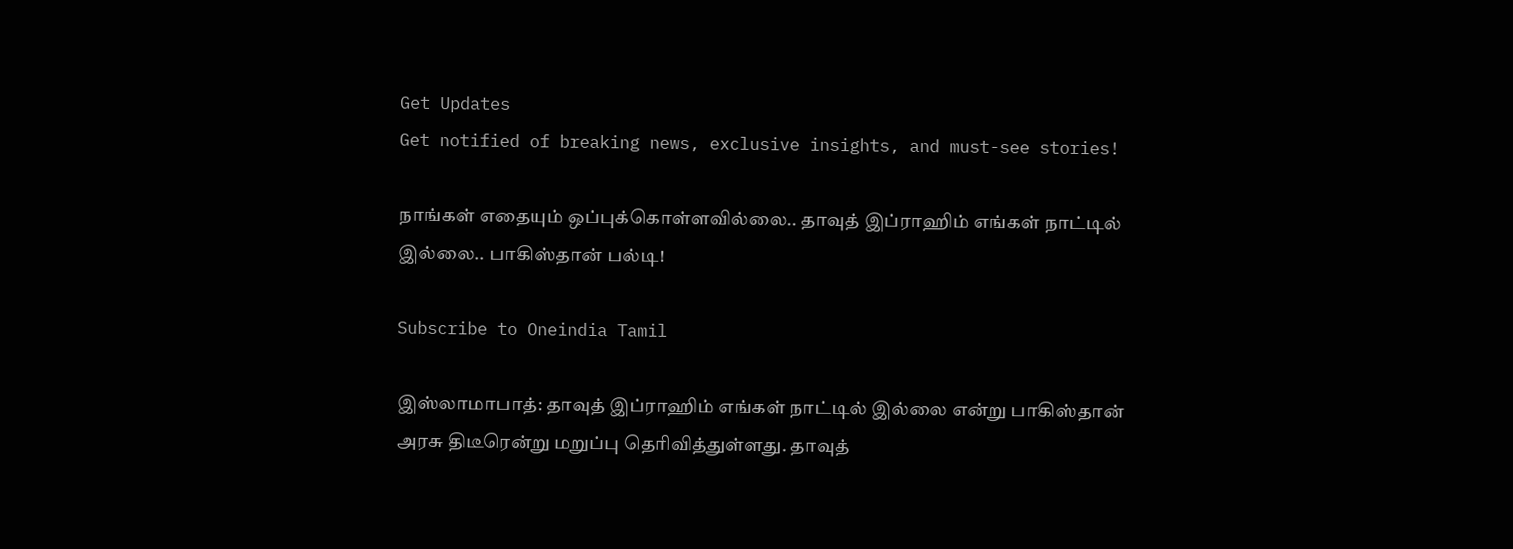Get Updates
Get notified of breaking news, exclusive insights, and must-see stories!

நாங்கள் எதையும் ஒப்புக்கொள்ளவில்லை.. தாவுத் இப்ராஹிம் எங்கள் நாட்டில் இல்லை.. பாகிஸ்தான் பல்டி!

Subscribe to Oneindia Tamil

இஸ்லாமாபாத்: தாவுத் இப்ராஹிம் எங்கள் நாட்டில் இல்லை என்று பாகிஸ்தான் அரசு திடீரென்று மறுப்பு தெரிவித்துள்ளது. தாவுத்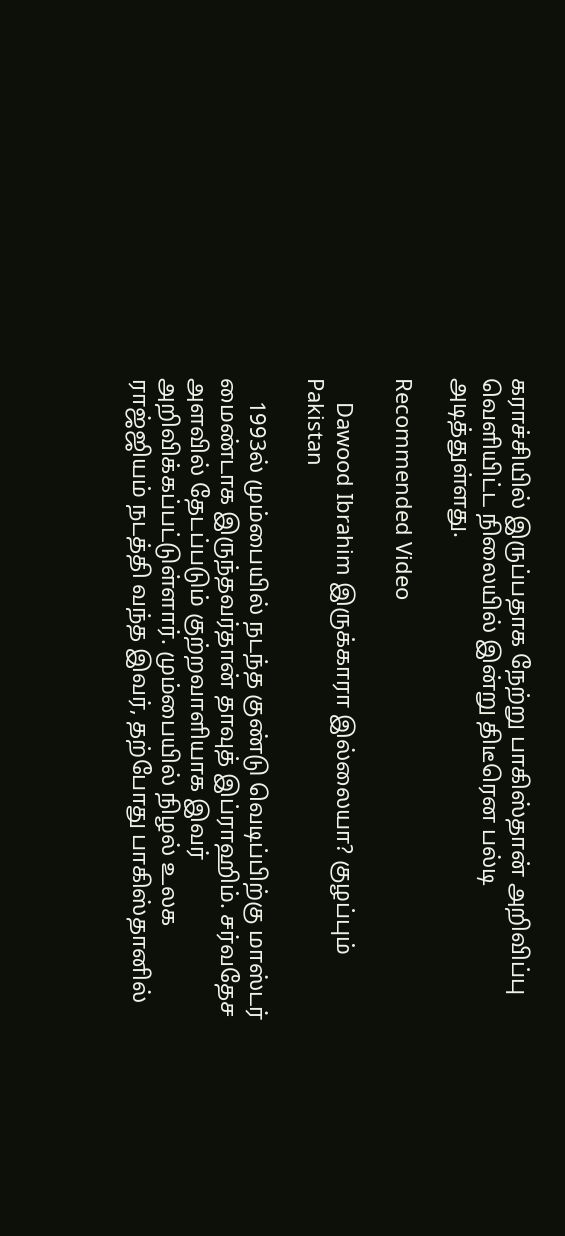கராச்சியில் இருப்பதாக நேற்று பாகிஸ்தான் அறிவிப்பு வெளியிட்ட நிலையில் இன்று திடீரென பல்டி அடித்துள்ளது.

Recommended Video

    Dawood Ibrahim இருக்காரா இல்லையா? குழப்பும் Pakistan

    1993ல் மும்பையில் நடந்த குண்டு வெடிப்பிற்கு மாஸ்டர் மைண்டாக இருந்தவர்தான் தாவுத் இப்ராஹிம். சர்வதேச அளவில் தேடப்படும் குற்றவாளியாக இவர் அறிவிக்கப்பட்டுள்ளார். மும்பையில் நிழல் உலக ராஜ்ஜியம் நடத்தி வந்த இவர், தற்போது பாகிஸ்தானில்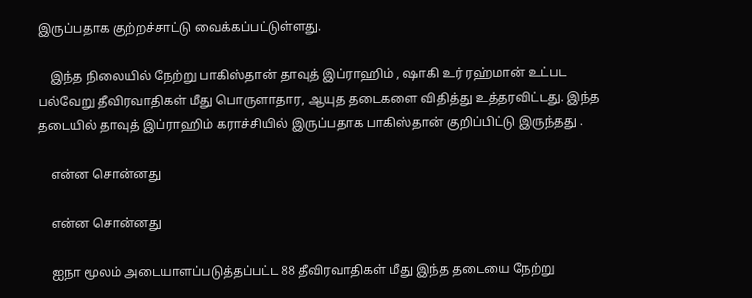இருப்பதாக குற்றச்சாட்டு வைக்கப்பட்டுள்ளது.

    இந்த நிலையில் நேற்று பாகிஸ்தான் தாவுத் இப்ராஹிம் , ஷாகி உர் ரஹ்மான் உட்பட பல்வேறு தீவிரவாதிகள் மீது பொருளாதார, ஆயுத தடைகளை விதித்து உத்தரவிட்டது. இந்த தடையில் தாவுத் இப்ராஹிம் கராச்சியில் இருப்பதாக பாகிஸ்தான் குறிப்பிட்டு இருந்தது .

    என்ன சொன்னது

    என்ன சொன்னது

    ஐநா மூலம் அடையாளப்படுத்தப்பட்ட 88 தீவிரவாதிகள் மீது இந்த தடையை நேற்று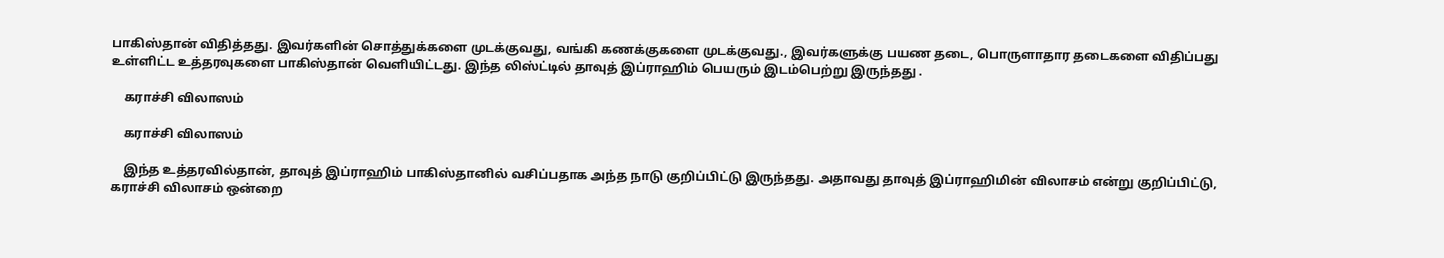பாகிஸ்தான் விதித்தது. இவர்களின் சொத்துக்களை முடக்குவது, வங்கி கணக்குகளை முடக்குவது., இவர்களுக்கு பயண தடை, பொருளாதார தடைகளை விதிப்பது உள்ளிட்ட உத்தரவுகளை பாகிஸ்தான் வெளியிட்டது. இந்த லிஸ்ட்டில் தாவுத் இப்ராஹிம் பெயரும் இடம்பெற்று இருந்தது .

    கராச்சி விலாஸம்

    கராச்சி விலாஸம்

    இந்த உத்தரவில்தான், தாவுத் இப்ராஹிம் பாகிஸ்தானில் வசிப்பதாக அந்த நாடு குறிப்பிட்டு இருந்தது. அதாவது தாவுத் இப்ராஹிமின் விலாசம் என்று குறிப்பிட்டு, கராச்சி விலாசம் ஒன்றை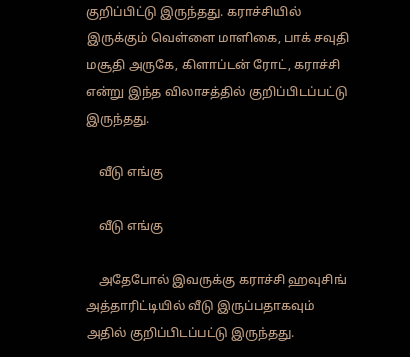குறிப்பிட்டு இருந்தது. கராச்சியில் இருக்கும் வெள்ளை மாளிகை, பாக் சவுதி மசூதி அருகே, கிளாப்டன் ரோட், கராச்சி என்று இந்த விலாசத்தில் குறிப்பிடப்பட்டு இருந்தது.

    வீடு எங்கு

    வீடு எங்கு

    அதேபோல் இவருக்கு கராச்சி ஹவுசிங் அத்தாரிட்டியில் வீடு இருப்பதாகவும் அதில் குறிப்பிடப்பட்டு இருந்தது.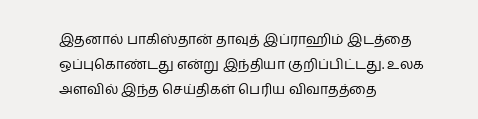இதனால் பாகிஸ்தான் தாவுத் இப்ராஹிம் இடத்தை ஒப்புகொண்டது என்று இந்தியா குறிப்பிட்டது. உலக அளவில் இந்த செய்திகள் பெரிய விவாதத்தை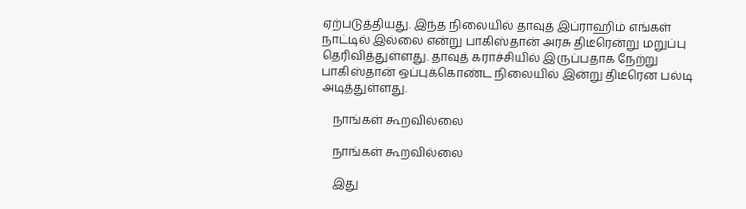ஏற்படுத்தியது. இந்த நிலையில் தாவுத் இப்ராஹிம் எங்கள் நாட்டில் இல்லை என்று பாகிஸ்தான் அரசு திடீரென்று மறுப்பு தெரிவித்துள்ளது. தாவுத் கராச்சியில் இருப்பதாக நேற்று பாகிஸ்தான் ஒப்புக்கொண்ட நிலையில் இன்று திடீரென பல்டி அடித்துள்ளது.

    நாங்கள் கூறவில்லை

    நாங்கள் கூறவில்லை

    இது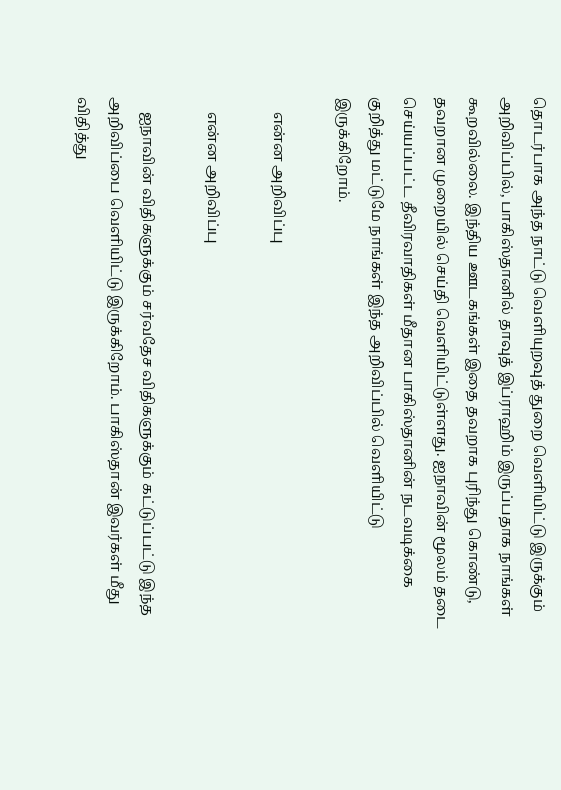தொடர்பாக அந்த நாட்டு வெளியுறவுத் துறை வெளியிட்டு இருக்கும் அறிவிப்பில், பாகிஸ்தானில் தாவுத் இப்ராஹிம் இருப்பதாக நாங்கள் கூறவில்லை. இந்திய ஊடகங்கள் இதை தவறாக புரிந்து கொண்டு, தவறான முறையில் செய்தி வெளியிட்டுள்ளது. ஐநாவின் மூலம் தடை செய்யப்பட்ட தீவிரவாதிகள் மீதான பாகிஸ்தானின் நடவடிக்கை குறித்து மட்டுமே நாங்கள் இந்த அறிவிப்பில் வெளியிட்டு இருக்கிறோம்.

    என்ன அறிவிப்பு

    என்ன அறிவிப்பு

    ஐநாவின் விதிகளுக்கும் சர்வதேச விதிகளுக்கும் கட்டுப்பட்டு இந்த அறிவிப்பை வெளியிட்டு இருக்கிறோம். பாகிஸ்தான் இவர்கள் மீது விதித்து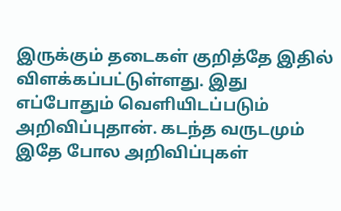இருக்கும் தடைகள் குறித்தே இதில் விளக்கப்பட்டுள்ளது. இது எப்போதும் வெளியிடப்படும் அறிவிப்புதான். கடந்த வருடமும் இதே போல அறிவிப்புகள்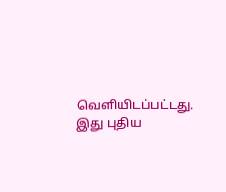வெளியிடப்பட்டது. இது புதிய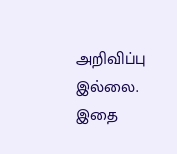அறிவிப்பு இல்லை. இதை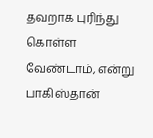தவறாக புரிந்து கொள்ள வேண்டாம், என்று பாகிஸ்தான்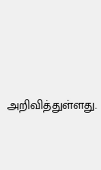அறிவித்துள்ளது.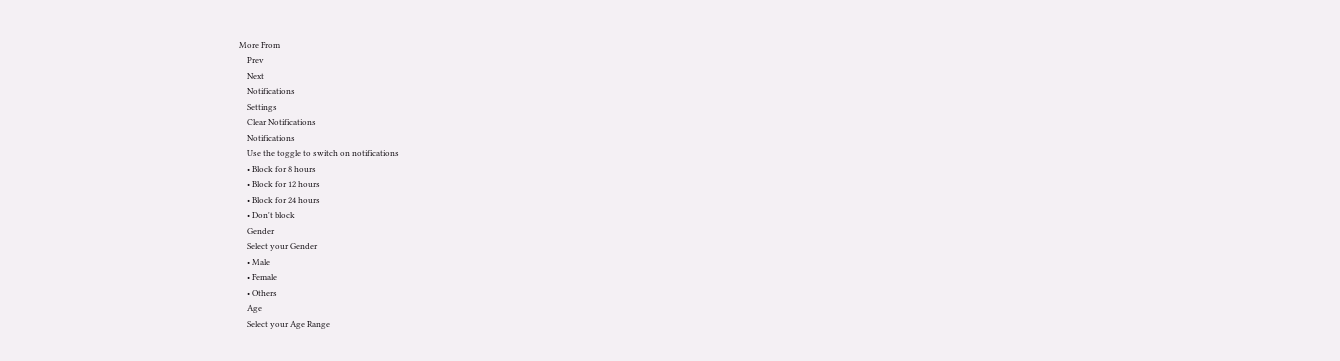More From
    Prev
    Next
    Notifications
    Settings
    Clear Notifications
    Notifications
    Use the toggle to switch on notifications
    • Block for 8 hours
    • Block for 12 hours
    • Block for 24 hours
    • Don't block
    Gender
    Select your Gender
    • Male
    • Female
    • Others
    Age
    Select your Age Range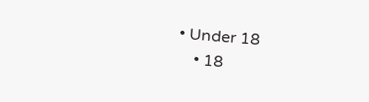• Under 18
    • 18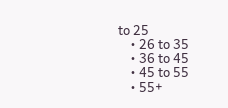to 25
    • 26 to 35
    • 36 to 45
    • 45 to 55
    • 55+